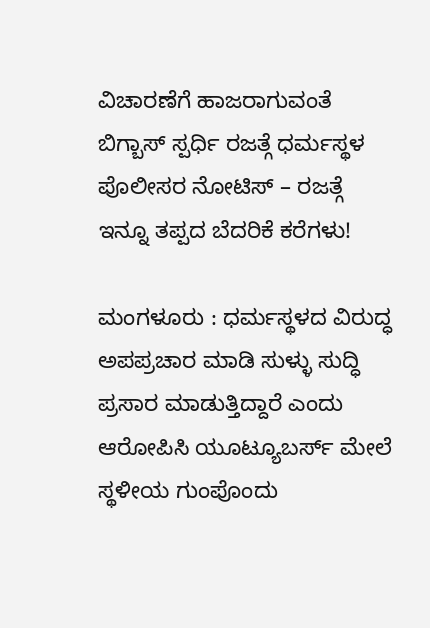ವಿಚಾರಣೆಗೆ ಹಾಜರಾಗುವಂತೆ ಬಿಗ್ಬಾಸ್ ಸ್ಪರ್ಧಿ ರಜತ್ಗೆ ಧರ್ಮಸ್ಥಳ ಪೊಲೀಸರ ನೋಟಿಸ್ – ರಜತ್ಗೆ ಇನ್ನೂ ತಪ್ಪದ ಬೆದರಿಕೆ ಕರೆಗಳು!

ಮಂಗಳೂರು : ಧರ್ಮಸ್ಥಳದ ವಿರುದ್ಧ ಅಪಪ್ರಚಾರ ಮಾಡಿ ಸುಳ್ಳು ಸುದ್ಧಿ ಪ್ರಸಾರ ಮಾಡುತ್ತಿದ್ದಾರೆ ಎಂದು ಆರೋಪಿಸಿ ಯೂಟ್ಯೂಬರ್ಸ್ ಮೇಲೆ ಸ್ಥಳೀಯ ಗುಂಪೊಂದು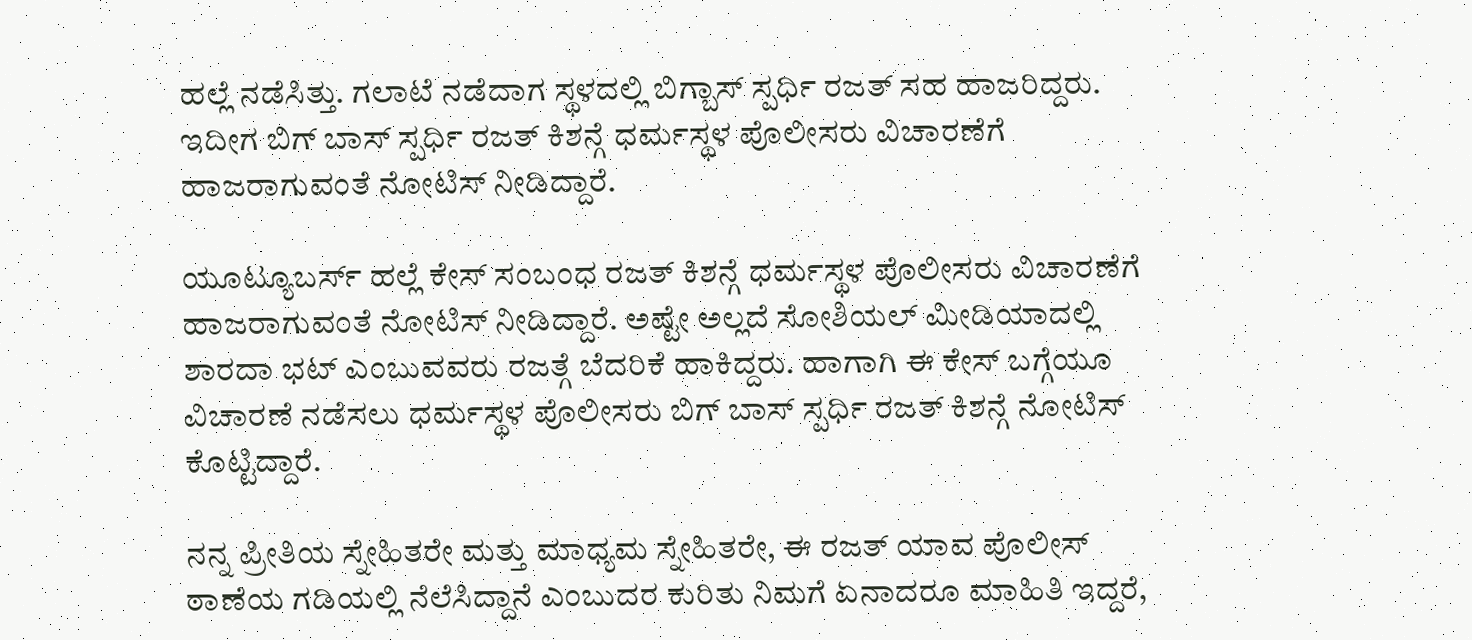ಹಲ್ಲೆ ನಡೆಸಿತ್ತು. ಗಲಾಟೆ ನಡೆದಾಗ ಸ್ಥಳದಲ್ಲಿ ಬಿಗ್ಬಾಸ್ ಸ್ಪರ್ಧಿ ರಜತ್ ಸಹ ಹಾಜರಿದ್ದರು. ಇದೀಗ ಬಿಗ್ ಬಾಸ್ ಸ್ಪರ್ಧಿ ರಜತ್ ಕಿಶನ್ಗೆ ಧರ್ಮಸ್ಥಳ ಪೊಲೀಸರು ವಿಚಾರಣೆಗೆ ಹಾಜರಾಗುವಂತೆ ನೋಟಿಸ್ ನೀಡಿದ್ದಾರೆ.

ಯೂಟ್ಯೂಬರ್ಸ್ ಹಲ್ಲೆ ಕೇಸ್ ಸಂಬಂಧ ರಜತ್ ಕಿಶನ್ಗೆ ಧರ್ಮಸ್ಥಳ ಪೊಲೀಸರು ವಿಚಾರಣೆಗೆ ಹಾಜರಾಗುವಂತೆ ನೋಟಿಸ್ ನೀಡಿದ್ದಾರೆ. ಅಷ್ಟೇ ಅಲ್ಲದೆ ಸೋಶಿಯಲ್ ಮೀಡಿಯಾದಲ್ಲಿ ಶಾರದಾ ಭಟ್ ಎಂಬುವವರು ರಜತ್ಗೆ ಬೆದರಿಕೆ ಹಾಕಿದ್ದರು. ಹಾಗಾಗಿ ಈ ಕೇಸ್ ಬಗ್ಗೆಯೂ ವಿಚಾರಣೆ ನಡೆಸಲು ಧರ್ಮಸ್ಥಳ ಪೊಲೀಸರು ಬಿಗ್ ಬಾಸ್ ಸ್ಪರ್ಧಿ ರಜತ್ ಕಿಶನ್ಗೆ ನೋಟಿಸ್ ಕೊಟ್ಟಿದ್ದಾರೆ.

ನನ್ನ ಪ್ರೀತಿಯ ಸ್ನೇಹಿತರೇ ಮತ್ತು ಮಾಧ್ಯಮ ಸ್ನೇಹಿತರೇ, ಈ ರಜತ್ ಯಾವ ಪೊಲೀಸ್ ಠಾಣೆಯ ಗಡಿಯಲ್ಲಿ ನೆಲೆಸಿದ್ದಾನೆ ಎಂಬುದರ ಕುರಿತು ನಿಮಗೆ ಏನಾದರೂ ಮಾಹಿತಿ ಇದ್ದರೆ,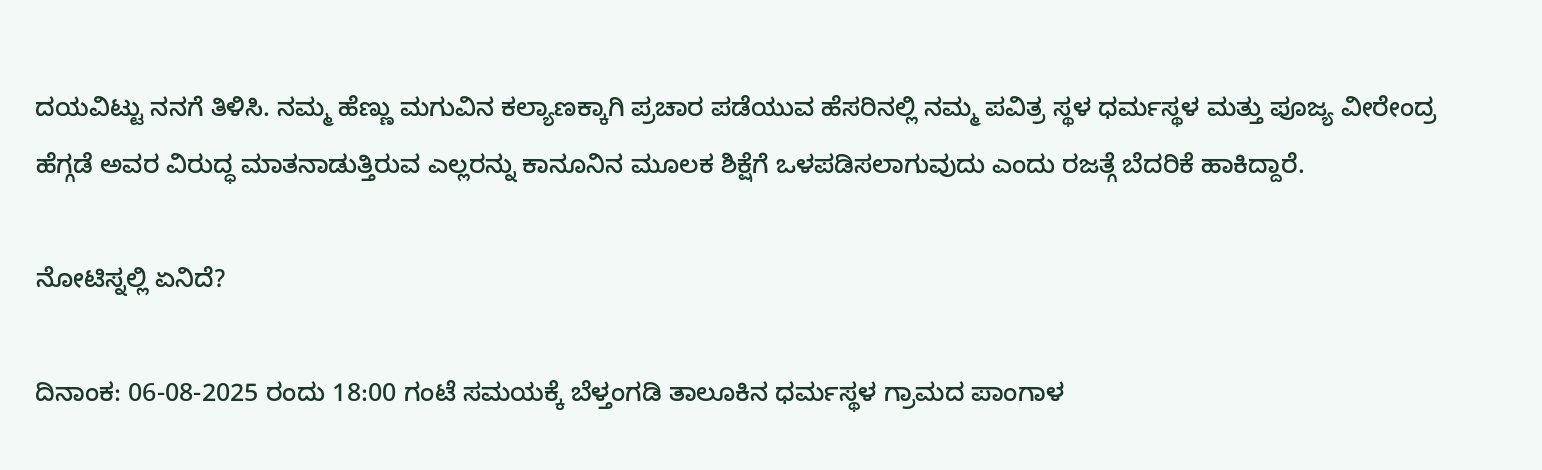ದಯವಿಟ್ಟು ನನಗೆ ತಿಳಿಸಿ. ನಮ್ಮ ಹೆಣ್ಣು ಮಗುವಿನ ಕಲ್ಯಾಣಕ್ಕಾಗಿ ಪ್ರಚಾರ ಪಡೆಯುವ ಹೆಸರಿನಲ್ಲಿ ನಮ್ಮ ಪವಿತ್ರ ಸ್ಥಳ ಧರ್ಮಸ್ಥಳ ಮತ್ತು ಪೂಜ್ಯ ವೀರೇಂದ್ರ ಹೆಗ್ಗಡೆ ಅವರ ವಿರುದ್ಧ ಮಾತನಾಡುತ್ತಿರುವ ಎಲ್ಲರನ್ನು ಕಾನೂನಿನ ಮೂಲಕ ಶಿಕ್ಷೆಗೆ ಒಳಪಡಿಸಲಾಗುವುದು ಎಂದು ರಜತ್ಗೆ ಬೆದರಿಕೆ ಹಾಕಿದ್ದಾರೆ.

ನೋಟಿಸ್ನಲ್ಲಿ ಏನಿದೆ?

ದಿನಾಂಕ: 06-08-2025 ರಂದು 18:00 ಗಂಟೆ ಸಮಯಕ್ಕೆ ಬೆಳ್ತಂಗಡಿ ತಾಲೂಕಿನ ಧರ್ಮಸ್ಥಳ ಗ್ರಾಮದ ಪಾಂಗಾಳ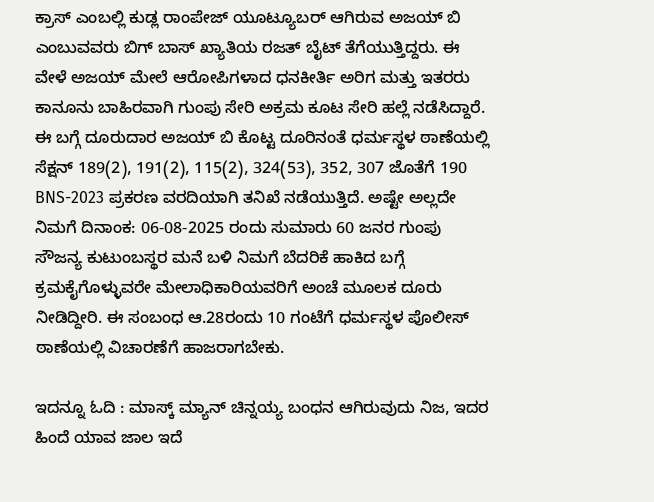ಕ್ರಾಸ್ ಎಂಬಲ್ಲಿ ಕುಡ್ಲ ರಾಂಪೇಜ್ ಯೂಟ್ಯೂಬರ್ ಆಗಿರುವ ಅಜಯ್ ಬಿ ಎಂಬುವವರು ಬಿಗ್ ಬಾಸ್ ಖ್ಯಾತಿಯ ರಜತ್ ಬೈಟ್ ತೆಗೆಯುತ್ತಿದ್ದರು. ಈ ವೇಳೆ ಅಜಯ್ ಮೇಲೆ ಆರೋಪಿಗಳಾದ ಧನಕೀರ್ತಿ ಅರಿಗ ಮತ್ತು ಇತರರು ಕಾನೂನು ಬಾಹಿರವಾಗಿ ಗುಂಪು ಸೇರಿ ಅಕ್ರಮ ಕೂಟ ಸೇರಿ ಹಲ್ಲೆ ನಡೆಸಿದ್ದಾರೆ. ಈ ಬಗ್ಗೆ ದೂರುದಾರ ಅಜಯ್ ಬಿ ಕೊಟ್ಟ ದೂರಿನಂತೆ ಧರ್ಮಸ್ಥಳ ಠಾಣೆಯಲ್ಲಿ ಸೆಕ್ಷನ್ 189(2), 191(2), 115(2), 324(53), 352, 307 ಜೊತೆಗೆ 190 BNS-2023 ಪ್ರಕರಣ ವರದಿಯಾಗಿ ತನಿಖೆ ನಡೆಯುತ್ತಿದೆ. ಅಷ್ಟೇ ಅಲ್ಲದೇ ನಿಮಗೆ ದಿನಾಂಕ: 06-08-2025 ರಂದು ಸುಮಾರು 60 ಜನರ ಗುಂಪು ಸೌಜನ್ಯ ಕುಟುಂಬಸ್ಥರ ಮನೆ ಬಳಿ ನಿಮಗೆ ಬೆದರಿಕೆ ಹಾಕಿದ ಬಗ್ಗೆ ಕ್ರಮಕೈಗೊಳ್ಳುವರೇ ಮೇಲಾಧಿಕಾರಿಯವರಿಗೆ ಅಂಚೆ ಮೂಲಕ ದೂರು ನೀಡಿದ್ದೀರಿ. ಈ ಸಂಬಂಧ ಆ.28ರಂದು 10 ಗಂಟೆಗೆ ಧರ್ಮಸ್ಥಳ ಪೊಲೀಸ್ ಠಾಣೆಯಲ್ಲಿ ವಿಚಾರಣೆಗೆ ಹಾಜರಾಗಬೇಕು.

ಇದನ್ನೂ ಓದಿ : ಮಾಸ್ಕ್ ಮ್ಯಾನ್ ಚಿನ್ನಯ್ಯ ಬಂಧನ ಆಗಿರುವುದು ನಿಜ, ಇದರ ಹಿಂದೆ ಯಾವ ಜಾಲ ಇದೆ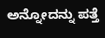ಅನ್ನೋದನ್ನು ಪತ್ತೆ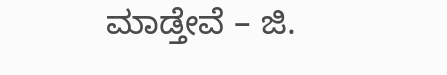ಮಾಡ್ತೇವೆ – ಜಿ.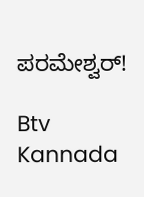ಪರಮೇಶ್ವರ್‌!

Btv Kannada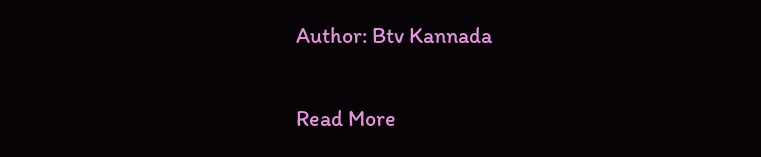Author: Btv Kannada

Read More